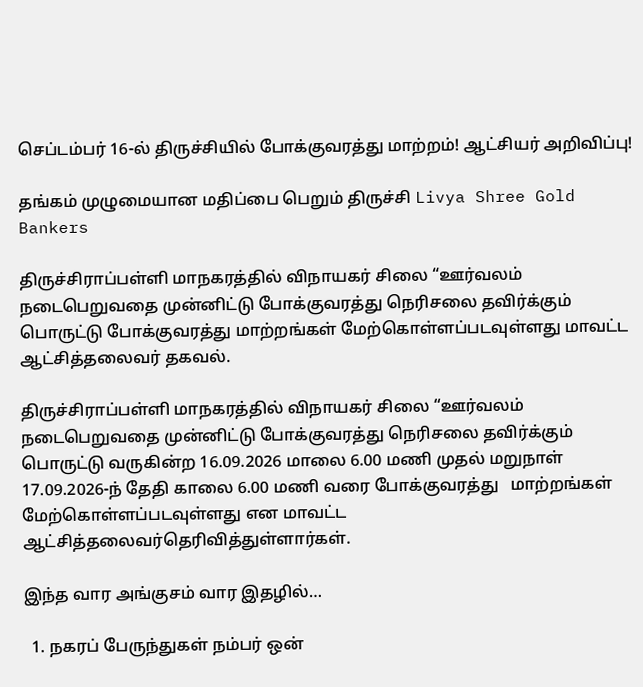செப்டம்பர் 16-ல் திருச்சியில் போக்குவரத்து மாற்றம்! ஆட்சியர் அறிவிப்பு!

தங்கம் முழுமையான மதிப்பை பெறும் திருச்சி Livya Shree Gold Bankers

திருச்சிராப்பள்ளி மாநகரத்தில் விநாயகர் சிலை “ஊர்வலம் நடைபெறுவதை முன்னிட்டு போக்குவரத்து நெரிசலை தவிர்க்கும் பொருட்டு போக்குவரத்து மாற்றங்கள் மேற்கொள்ளப்படவுள்ளது மாவட்ட ஆட்சித்தலைவர் தகவல்.

திருச்சிராப்பள்ளி மாநகரத்தில் விநாயகர் சிலை “ஊர்வலம் நடைபெறுவதை முன்னிட்டு போக்குவரத்து நெரிசலை தவிர்க்கும் பொருட்டு வருகின்ற 16.09.2026 மாலை 6.00 மணி முதல் மறுநாள் 17.09.2026-ந் தேதி காலை 6.00 மணி வரை போக்குவரத்து   மாற்றங்கள் மேற்கொள்ளப்படவுள்ளது என மாவட்ட ஆட்சித்தலைவர்தெரிவித்துள்ளார்கள்.

இந்த வார அங்குசம் வார இதழில்…

  1. நகரப் பேருந்துகள் நம்பர் ஒன்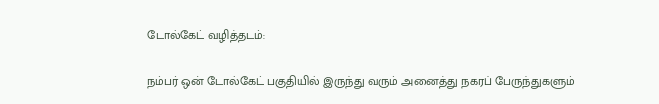டோல்கேட் வழித்தடம்:

நம்பர் ஒன் டோல்கேட் பகுதியில் இருந்து வரும் அனைத்து நகரப் பேருந்துகளும்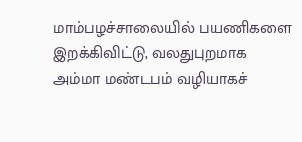மாம்பழச்சாலையில் பயணிகளை இறக்கிவிட்டு, வலதுபுறமாக அம்மா மண்டபம் வழியாகச்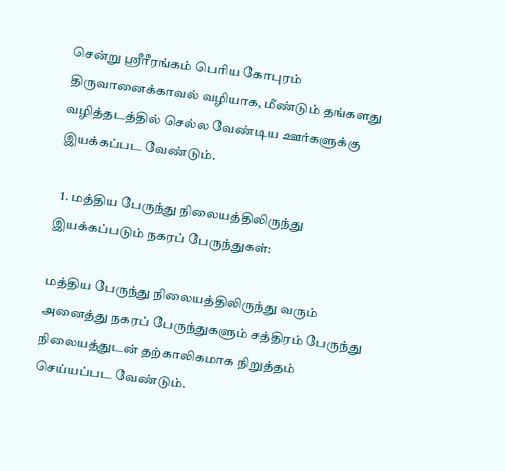சென்று ஸ்ரீரீரங்கம் பெரிய கோபுரம் திருவானைக்காவல் வழியாக, மீண்டும் தங்களது வழித்தடத்தில் செல்ல வேண்டிய ஊர்களுக்கு இயக்கப்பட வேண்டும்.

  1. மத்திய பேருந்து நிலையத்திலிருந்து இயக்கப்படும் நகரப் பேருந்துகள்:

மத்திய பேருந்து நிலையத்திலிருந்து வரும் அனைத்து நகரப் பேருந்துகளும் சத்திரம் பேருந்து நிலையத்துடன் தற்காலிகமாக நிறுத்தம் செய்யப்பட வேண்டும்.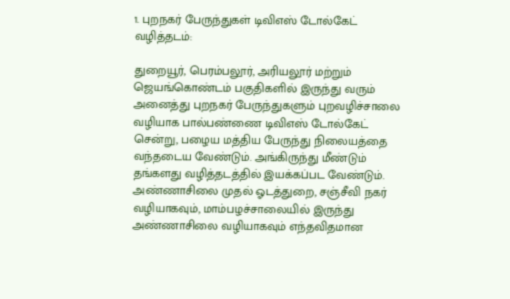1. புறநகர் பேருந்துகள் டிவிஎஸ் டோல்கேட் வழித்தடம்:

துறையூர், பெரம்பலூர், அரியலூர் மற்றும் ஜெயங்கொண்டம் பகுதிகளில் இருந்து வரும் அனைத்து புறநகர் பேருந்துகளும் புறவழிச்சாலை வழியாக பால்பண்ணை டிவிஎஸ் டோல்கேட் சென்று, பழைய மத்திய பேருந்து நிலையத்தை வந்தடைய வேண்டும். அங்கிருந்து மீண்டும் தங்களது வழித்தடத்தில் இயக்கப்பட வேண்டும். அண்ணாசிலை முதல் ஓடத்துறை, சஞ்சீவி நகர் வழியாகவும், மாம்பழச்சாலையில் இருந்து அண்ணாசிலை வழியாகவும் எந்தவிதமான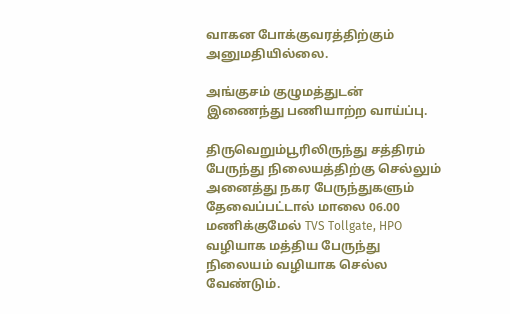வாகன போக்குவரத்திற்கும் அனுமதியில்லை.

அங்குசம் குழுமத்துடன் இணைந்து பணியாற்ற வாய்ப்பு.

திருவெறும்பூரிலிருந்து சத்திரம் பேருந்து நிலையத்திற்கு செல்லும் அனைத்து நகர பேருந்துகளும் தேவைப்பட்டால் மாலை 06.00 மணிக்குமேல் TVS Tollgate, HPO வழியாக மத்திய பேருந்து நிலையம் வழியாக செல்ல வேண்டும்.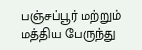பஞ்சப்பூர் மற்றும் மத்திய பேருந்து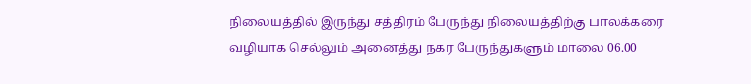நிலையத்தில் இருந்து சத்திரம் பேருந்து நிலையத்திற்கு பாலக்கரை வழியாக செல்லும் அனைத்து நகர பேருந்துகளும் மாலை 06.00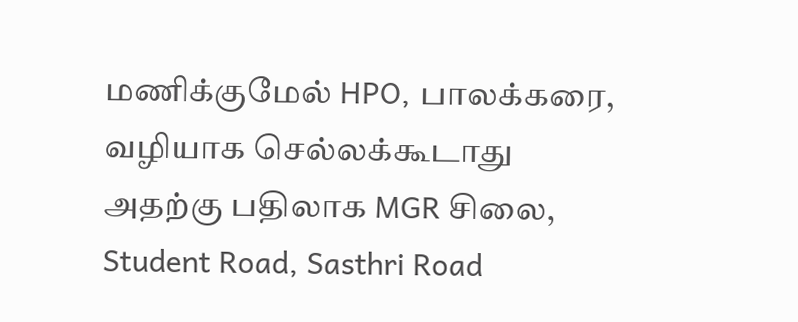மணிக்குமேல் HPO, பாலக்கரை, வழியாக செல்லக்கூடாது அதற்கு பதிலாக MGR சிலை, Student Road, Sasthri Road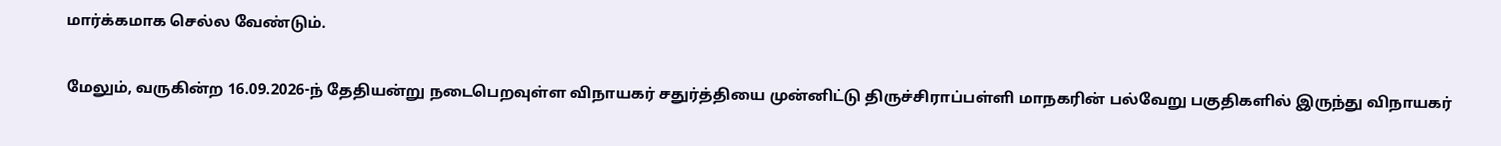மார்க்கமாக செல்ல வேண்டும்.

மேலும், வருகின்ற 16.09.2026-ந் தேதியன்று நடைபெறவுள்ள விநாயகர் சதுர்த்தியை முன்னிட்டு திருச்சிராப்பள்ளி மாநகரின் பல்வேறு பகுதிகளில் இருந்து விநாயகர்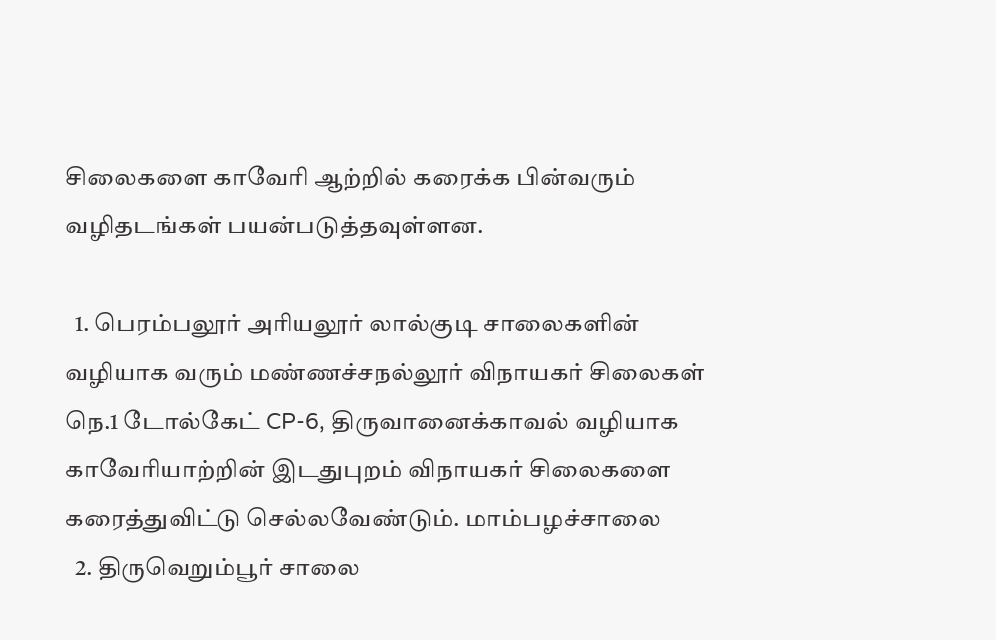சிலைகளை காவேரி ஆற்றில் கரைக்க பின்வரும் வழிதடங்கள் பயன்படுத்தவுள்ளன.

  1. பெரம்பலூர் அரியலூர் லால்குடி சாலைகளின் வழியாக வரும் மண்ணச்சநல்லூர் விநாயகர் சிலைகள் நெ.1 டோல்கேட் CP-6, திருவானைக்காவல் வழியாக காவேரியாற்றின் இடதுபுறம் விநாயகர் சிலைகளை கரைத்துவிட்டு செல்லவேண்டும். மாம்பழச்சாலை
  2. திருவெறும்பூர் சாலை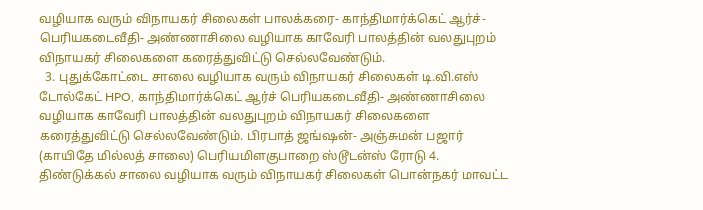வழியாக வரும் விநாயகர் சிலைகள் பாலக்கரை- காந்திமார்க்கெட் ஆர்ச்-பெரியகடைவீதி- அண்ணாசிலை வழியாக காவேரி பாலத்தின் வலதுபுறம் விநாயகர் சிலைகளை கரைத்துவிட்டு செல்லவேண்டும்.
  3. புதுக்கோட்டை சாலை வழியாக வரும் விநாயகர் சிலைகள் டி.வி.எஸ் டோல்கேட் HPO, காந்திமார்க்கெட் ஆர்ச் பெரியகடைவீதி- அண்ணாசிலை வழியாக காவேரி பாலத்தின் வலதுபுறம் விநாயகர் சிலைகளை கரைத்துவிட்டு செல்லவேண்டும். பிரபாத் ஜங்ஷன்- அஞ்சுமன் பஜார் (காயிதே மில்லத் சாலை) பெரியமிளகுபாறை ஸ்டூடன்ஸ் ரோடு 4. திண்டுக்கல் சாலை வழியாக வரும் விநாயகர் சிலைகள் பொன்நகர் மாவட்ட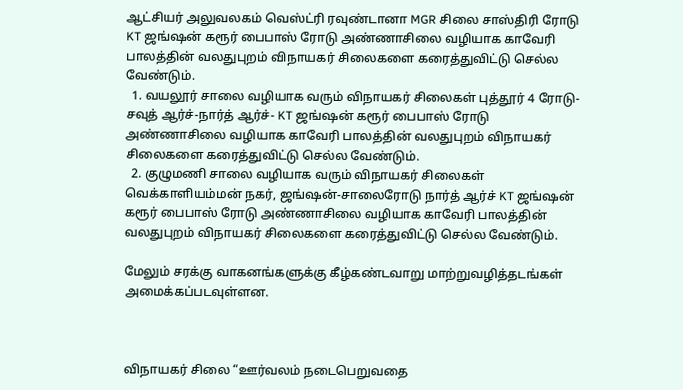ஆட்சியர் அலுவலகம் வெஸ்ட்ரி ரவுண்டானா MGR சிலை சாஸ்திரி ரோடு KT ஜங்ஷன் கரூர் பைபாஸ் ரோடு அண்ணாசிலை வழியாக காவேரி பாலத்தின் வலதுபுறம் விநாயகர் சிலைகளை கரைத்துவிட்டு செல்ல வேண்டும்.
  1. வயலூர் சாலை வழியாக வரும் விநாயகர் சிலைகள் புத்தூர் 4 ரோடு- சவுத் ஆர்ச்-நார்த் ஆர்ச்- KT ஜங்ஷன் கரூர் பைபாஸ் ரோடு அண்ணாசிலை வழியாக காவேரி பாலத்தின் வலதுபுறம் விநாயகர் சிலைகளை கரைத்துவிட்டு செல்ல வேண்டும்.
  2. குழுமணி சாலை வழியாக வரும் விநாயகர் சிலைகள் வெக்காளியம்மன் நகர், ஜங்ஷன்-சாலைரோடு நார்த் ஆர்ச் KT ஜங்ஷன் கரூர் பைபாஸ் ரோடு அண்ணாசிலை வழியாக காவேரி பாலத்தின் வலதுபுறம் விநாயகர் சிலைகளை கரைத்துவிட்டு செல்ல வேண்டும்.

மேலும் சரக்கு வாகனங்களுக்கு கீழ்கண்டவாறு மாற்றுவழித்தடங்கள் அமைக்கப்படவுள்ளன.



விநாயகர் சிலை “ஊர்வலம் நடைபெறுவதை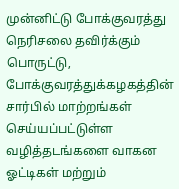முன்னிட்டு போக்குவரத்து நெரிசலை தவிர்க்கும் பொருட்டு, போக்குவரத்துக்கழகத்தின் சார்பில் மாற்றங்கள் செய்யப்பட்டுள்ள வழித்தடங்களை வாகன ஓட்டிகள் மற்றும்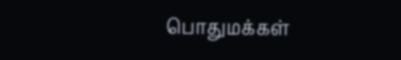பொதுமக்கள்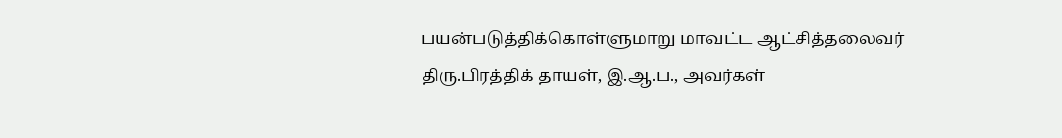பயன்படுத்திக்கொள்ளுமாறு மாவட்ட ஆட்சித்தலைவர் திரு.பிரத்திக் தாயள், இ.ஆ.ப., அவர்கள்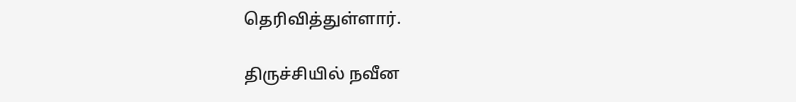தெரிவித்துள்ளார்.

திருச்சியில் நவீன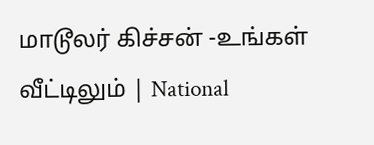மாடூலர் கிச்சன் -உங்கள் வீட்டிலும் | National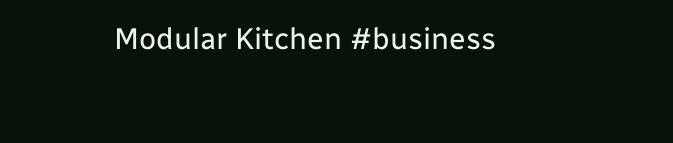Modular Kitchen #business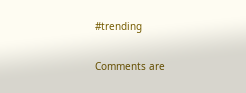#trending

Comments are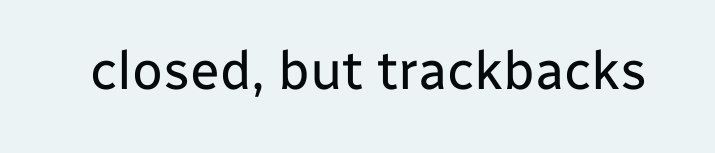closed, but trackbacks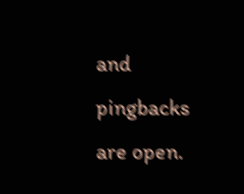and pingbacks are open.